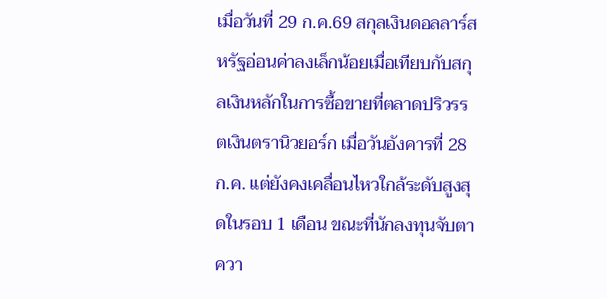เมื่อวันที่ 29 ก.ค.69 สกุลเงินดอลลาร์สหรัฐอ่อนค่าลงเล็กน้อยเมื่อเทียบกับสกุลเงินหลักในการซื้อขายที่ตลาดปริวรรตเงินตรานิวยอร์ก เมื่อวันอังคารที่ 28 ก.ค. แต่ยังคงเคลื่อนไหวใกล้ระดับสูงสุดในรอบ 1 เดือน ขณะที่นักลงทุนจับตาควา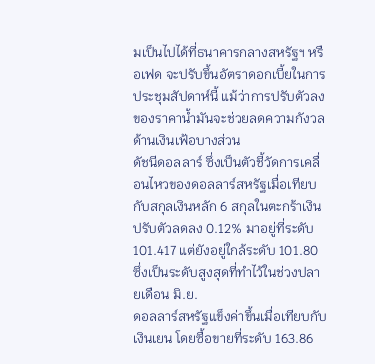มเป็นไปได้ที่ธนาคารกลางสหรัฐฯ หรือเฟด จะปรับขึ้นอัตราดอกเบี้ยในการประชุมสัปดาห์นี้ แม้ว่าการปรับตัวลงของราคาน้ำมันจะช่วยลดความกังวลด้านเงินเฟ้อบางส่วน
ดัชนีดอลลาร์ ซึ่งเป็นตัวชี้วัดการเคลื่อนไหวของดอลลาร์สหรัฐเมื่อเทียบกับสกุลเงินหลัก 6 สกุลในตะกร้าเงิน ปรับตัวลดลง 0.12% มาอยู่ที่ระดับ 101.417 แต่ยังอยู่ใกล้ระดับ 101.80 ซึ่งเป็นระดับสูงสุดที่ทำไว้ในช่วงปลายเดือน มิ.ย.
ดอลลาร์สหรัฐแข็งค่าขึ้นเมื่อเทียบกับเงินเยน โดยซื้อขายที่ระดับ 163.86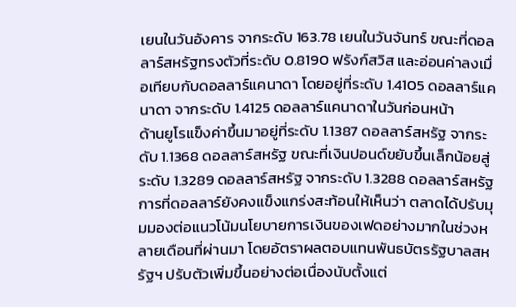เยนในวันอังคาร จากระดับ 163.78 เยนในวันจันทร์ ขณะที่ดอลลาร์สหรัฐทรงตัวที่ระดับ 0.8190 ฟรังก์สวิส และอ่อนค่าลงเมื่อเทียบกับดอลลาร์แคนาดา โดยอยู่ที่ระดับ 1.4105 ดอลลาร์แคนาดา จากระดับ 1.4125 ดอลลาร์แคนาดาในวันก่อนหน้า
ด้านยูโรแข็งค่าขึ้นมาอยู่ที่ระดับ 1.1387 ดอลลาร์สหรัฐ จากระดับ 1.1368 ดอลลาร์สหรัฐ ขณะที่เงินปอนด์ขยับขึ้นเล็กน้อยสู่ระดับ 1.3289 ดอลลาร์สหรัฐ จากระดับ 1.3288 ดอลลาร์สหรัฐ
การที่ดอลลาร์ยังคงแข็งแกร่งสะท้อนให้เห็นว่า ตลาดได้ปรับมุมมองต่อแนวโน้มนโยบายการเงินของเฟดอย่างมากในช่วงหลายเดือนที่ผ่านมา โดยอัตราผลตอบแทนพันธบัตรรัฐบาลสหรัฐฯ ปรับตัวเพิ่มขึ้นอย่างต่อเนื่องนับตั้งแต่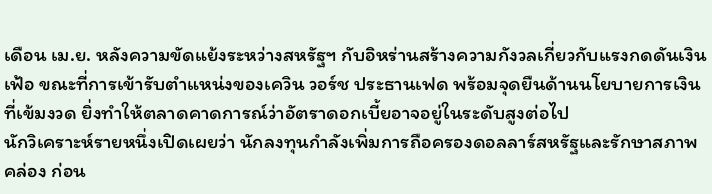เดือน เม.ย. หลังความขัดแย้งระหว่างสหรัฐฯ กับอิหร่านสร้างความกังวลเกี่ยวกับแรงกดดันเงินเฟ้อ ขณะที่การเข้ารับตำแหน่งของเควิน วอร์ช ประธานเฟด พร้อมจุดยืนด้านนโยบายการเงินที่เข้มงวด ยิ่งทำให้ตลาดคาดการณ์ว่าอัตราดอกเบี้ยอาจอยู่ในระดับสูงต่อไป
นักวิเคราะห์รายหนึ่งเปิดเผยว่า นักลงทุนกำลังเพิ่มการถือครองดอลลาร์สหรัฐและรักษาสภาพคล่อง ก่อน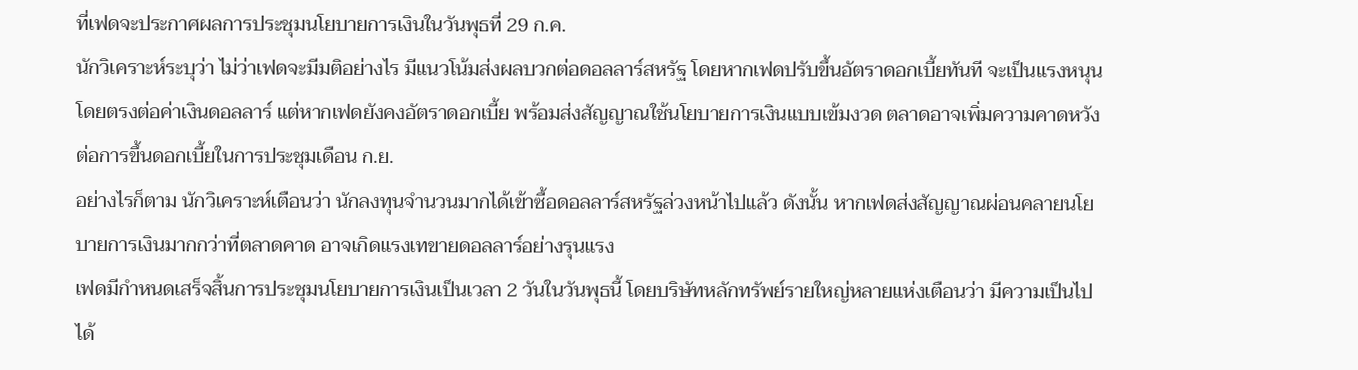ที่เฟดจะประกาศผลการประชุมนโยบายการเงินในวันพุธที่ 29 ก.ค.
นักวิเคราะห์ระบุว่า ไม่ว่าเฟดจะมีมติอย่างไร มีแนวโน้มส่งผลบวกต่อดอลลาร์สหรัฐ โดยหากเฟดปรับขึ้นอัตราดอกเบี้ยทันที จะเป็นแรงหนุนโดยตรงต่อค่าเงินดอลลาร์ แต่หากเฟดยังคงอัตราดอกเบี้ย พร้อมส่งสัญญาณใช้นโยบายการเงินแบบเข้มงวด ตลาดอาจเพิ่มความคาดหวังต่อการขึ้นดอกเบี้ยในการประชุมเดือน ก.ย.
อย่างไรก็ตาม นักวิเคราะห์เตือนว่า นักลงทุนจำนวนมากได้เข้าซื้อดอลลาร์สหรัฐล่วงหน้าไปแล้ว ดังนั้น หากเฟดส่งสัญญาณผ่อนคลายนโยบายการเงินมากกว่าที่ตลาดคาด อาจเกิดแรงเทขายดอลลาร์อย่างรุนแรง
เฟดมีกำหนดเสร็จสิ้นการประชุมนโยบายการเงินเป็นเวลา 2 วันในวันพุธนี้ โดยบริษัทหลักทรัพย์รายใหญ่หลายแห่งเตือนว่า มีความเป็นไปได้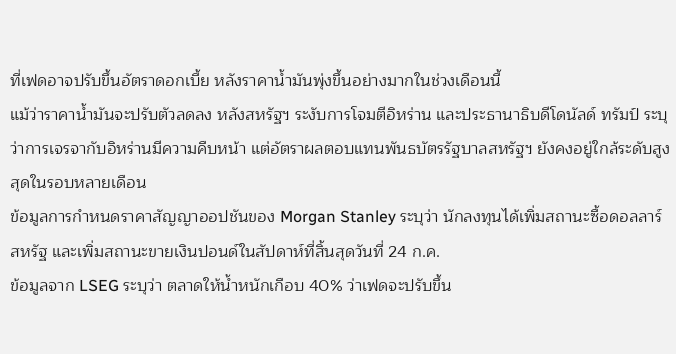ที่เฟดอาจปรับขึ้นอัตราดอกเบี้ย หลังราคาน้ำมันพุ่งขึ้นอย่างมากในช่วงเดือนนี้
แม้ว่าราคาน้ำมันจะปรับตัวลดลง หลังสหรัฐฯ ระงับการโจมตีอิหร่าน และประธานาธิบดีโดนัลด์ ทรัมป์ ระบุว่าการเจรจากับอิหร่านมีความคืบหน้า แต่อัตราผลตอบแทนพันธบัตรรัฐบาลสหรัฐฯ ยังคงอยู่ใกล้ระดับสูงสุดในรอบหลายเดือน
ข้อมูลการกำหนดราคาสัญญาออปชันของ Morgan Stanley ระบุว่า นักลงทุนได้เพิ่มสถานะซื้อดอลลาร์สหรัฐ และเพิ่มสถานะขายเงินปอนด์ในสัปดาห์ที่สิ้นสุดวันที่ 24 ก.ค.
ข้อมูลจาก LSEG ระบุว่า ตลาดให้น้ำหนักเกือบ 40% ว่าเฟดจะปรับขึ้น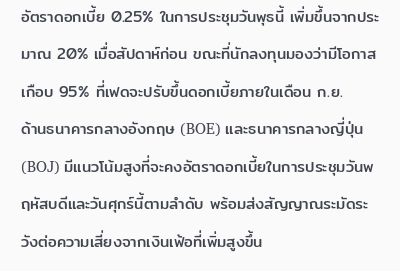อัตราดอกเบี้ย 0.25% ในการประชุมวันพุธนี้ เพิ่มขึ้นจากประมาณ 20% เมื่อสัปดาห์ก่อน ขณะที่นักลงทุนมองว่ามีโอกาสเกือบ 95% ที่เฟดจะปรับขึ้นดอกเบี้ยภายในเดือน ก.ย.
ด้านธนาคารกลางอังกฤษ (BOE) และธนาคารกลางญี่ปุ่น (BOJ) มีแนวโน้มสูงที่จะคงอัตราดอกเบี้ยในการประชุมวันพฤหัสบดีและวันศุกร์นี้ตามลำดับ พร้อมส่งสัญญาณระมัดระวังต่อความเสี่ยงจากเงินเฟ้อที่เพิ่มสูงขึ้น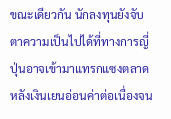ขณะเดียวกัน นักลงทุนยังจับตาความเป็นไปได้ที่ทางการญี่ปุ่นอาจเข้ามาแทรกแซงตลาด หลังเงินเยนอ่อนค่าต่อเนื่องจน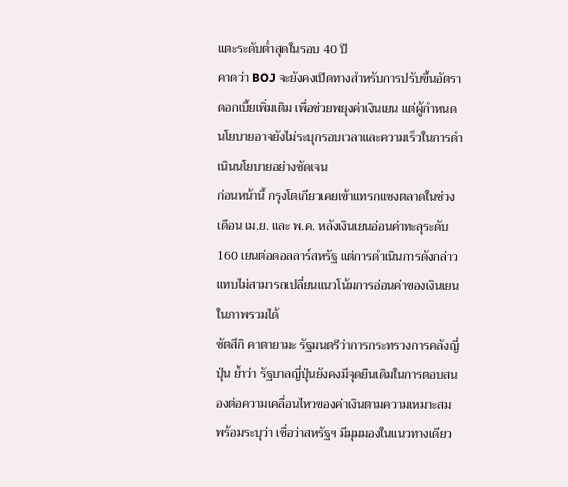แตะระดับต่ำสุดในรอบ 40 ปี
คาดว่า BOJ จะยังคงเปิดทางสำหรับการปรับขึ้นอัตราดอกเบี้ยเพิ่มเติม เพื่อช่วยพยุงค่าเงินเยน แต่ผู้กำหนดนโยบายอาจยังไม่ระบุกรอบเวลาและความเร็วในการดำเนินนโยบายอย่างชัดเจน
ก่อนหน้านี้ กรุงโตเกียวเคยเข้าแทรกแซงตลาดในช่วงเดือน เม.ย. และ พ.ค. หลังเงินเยนอ่อนค่าทะลุระดับ 160 เยนต่อดอลลาร์สหรัฐ แต่การดำเนินการดังกล่าวแทบไม่สามารถเปลี่ยนแนวโน้มการอ่อนค่าของเงินเยนในภาพรวมได้
ซัตสึกิ คาตายามะ รัฐมนตรีว่าการกระทรวงการคลังญี่ปุ่น ย้ำว่า รัฐบาลญี่ปุ่นยังคงมีจุดยืนเดิมในการตอบสนองต่อความเคลื่อนไหวของค่าเงินตามความเหมาะสม พร้อมระบุว่า เชื่อว่าสหรัฐฯ มีมุมมองในแนวทางเดียว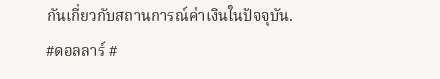กันเกี่ยวกับสถานการณ์ค่าเงินในปัจจุบัน.
#ดอลลาร์ #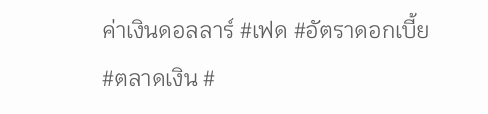ค่าเงินดอลลาร์ #เฟด #อัตราดอกเบี้ย #ตลาดเงิน #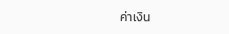ค่าเงิน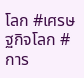โลก #เศรษฐกิจโลก #การ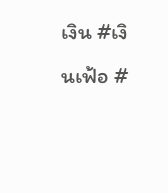เงิน #เงินเฟ้อ #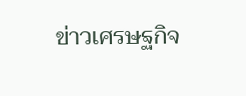ข่าวเศรษฐกิจ